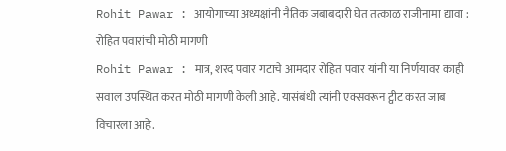Rohit Pawar : आयोगाच्या अध्यक्षांनी नैतिक जबाबदारी घेत तत्काळ राजीनामा द्यावा : रोहित पवारांची मोठी मागणी
Rohit Pawar : मात्र, शरद पवार गटाचे आमदार रोहित पवार यांनी या निर्णयावर काही सवाल उपस्थित करत मोठी मागणी केली आहे. यासंबंधी त्यांनी एक्सवरून ट्वीट करत जाब विचारला आहे.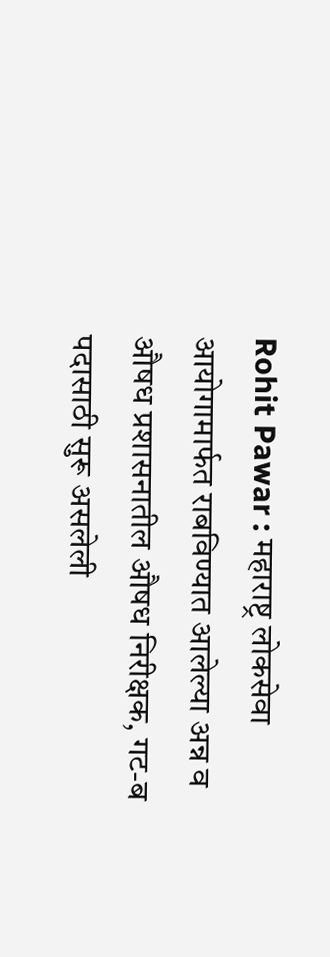Rohit Pawar : महाराष्ट्र लोकसेवा आयोगामार्फत राबविण्यात आलेल्या अन्न व औषध प्रशासनातील औषध निरीक्षक, गट-ब पदासाठी सुरू असलेली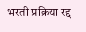भरती प्रक्रिया रद्द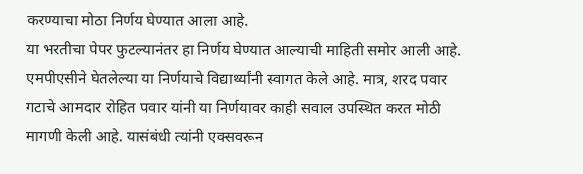करण्याचा मोठा निर्णय घेण्यात आला आहे.
या भरतीचा पेपर फुटल्यानंतर हा निर्णय घेण्यात आल्याची माहिती समोर आली आहे. एमपीएसीने घेतलेल्या या निर्णयाचे विद्यार्थ्यांनी स्वागत केले आहे. मात्र, शरद पवार गटाचे आमदार रोहित पवार यांनी या निर्णयावर काही सवाल उपस्थित करत मोठी मागणी केली आहे. यासंबंधी त्यांनी एक्सवरून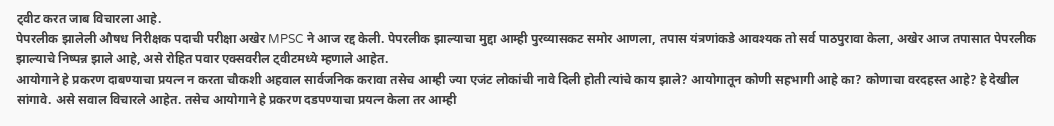ट्वीट करत जाब विचारला आहे.
पेपरलीक झालेली औषध निरीक्षक पदाची परीक्षा अखेर MPSC ने आज रद्द केली. पेपरलीक झाल्याचा मुद्दा आम्ही पुरव्यासकट समोर आणला, तपास यंत्रणांकडे आवश्यक तो सर्व पाठपुरावा केला, अखेर आज तपासात पेपरलीक झाल्याचे निष्पन्न झाले आहे, असे रोहित पवार एक्सवरील ट्वीटमध्ये म्हणाले आहेत.
आयोगाने हे प्रकरण दाबण्याचा प्रयत्न न करता चौकशी अहवाल सार्वजनिक करावा तसेच आम्ही ज्या एजंट लोकांची नावे दिली होती त्यांचे काय झाले? आयोगातून कोणी सहभागी आहे का? कोणाचा वरदहस्त आहे? हे देखील सांगावे. असे सवाल विचारले आहेत. तसेच आयोगाने हे प्रकरण दडपण्याचा प्रयत्न केला तर आम्ही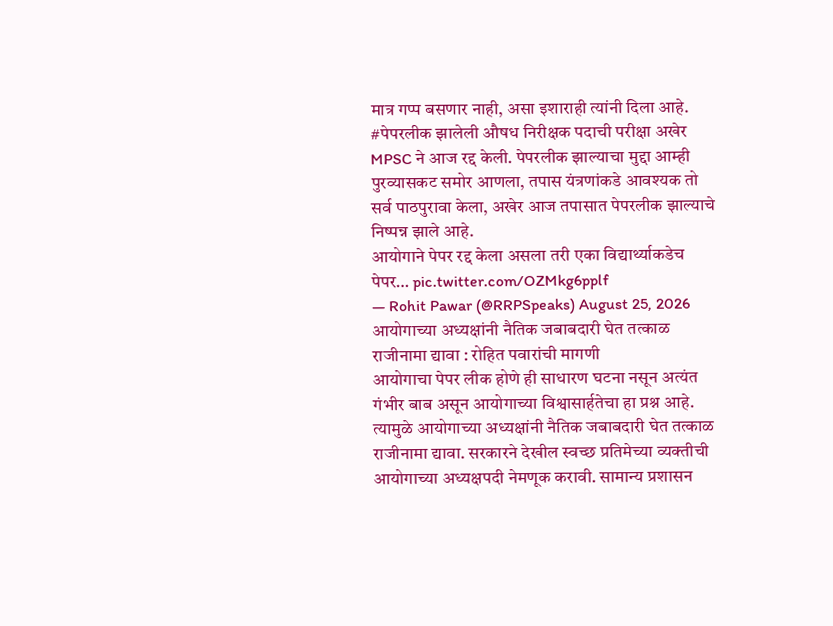मात्र गप्प बसणार नाही, असा इशाराही त्यांनी दिला आहे.
#पेपरलीक झालेली औषध निरीक्षक पदाची परीक्षा अखेर MPSC ने आज रद्द केली. पेपरलीक झाल्याचा मुद्दा आम्ही पुरव्यासकट समोर आणला, तपास यंत्रणांकडे आवश्यक तो सर्व पाठपुरावा केला, अखेर आज तपासात पेपरलीक झाल्याचे निष्पन्न झाले आहे.
आयोगाने पेपर रद्द केला असला तरी एका विद्यार्थ्याकडेच पेपर… pic.twitter.com/OZMkg6pplf
— Rohit Pawar (@RRPSpeaks) August 25, 2026
आयोगाच्या अध्यक्षांनी नैतिक जबाबदारी घेत तत्काळ राजीनामा द्यावा : रोहित पवारांची मागणी
आयोगाचा पेपर लीक होणे ही साधारण घटना नसून अत्यंत गंभीर बाब असून आयोगाच्या विश्वासार्हतेचा हा प्रश्न आहे. त्यामुळे आयोगाच्या अध्यक्षांनी नैतिक जबाबदारी घेत तत्काळ राजीनामा द्यावा. सरकारने देखील स्वच्छ प्रतिमेच्या व्यक्तीची आयोगाच्या अध्यक्षपदी नेमणूक करावी. सामान्य प्रशासन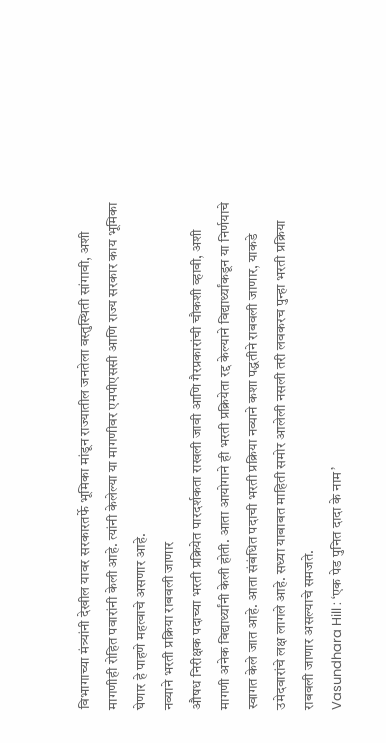विभागाच्या मंत्र्यांनी देखील यावर सरकारतर्फे भूमिका मांडून राज्यातील जनतेला वस्तुस्थिती सांगावी, अशी मागणीही रोहित पवारांनी केली आहे. त्यांनी केलेल्या या मागणीवर एमपीएससी आणि राज्य सरकार काय भूमिका घेणार हे पाहणे महत्वाचे असणार आहे.
नव्याने भरती प्रक्रिया राबवली जाणार
औषध निरीक्षक पदाच्या भरती प्रक्रियेत पारदर्शकता राखली जावी आणि गैरप्रकारांची चौकशी व्हावी, अशी मागणी अनेक विद्यार्थ्यांनी केली होती. आता आयोगाने ही भरती प्रक्रियेता रद्द केल्याने विद्यार्थ्यांकडून या निर्णयाचे स्वागत केले जात आहे. आता संबंधित पदाची भरती प्रक्रिया नव्याने कशा पद्धतीने राबवली जाणार, याकडे उमेदवारांचे लक्ष लागले आहे. सध्या याबाबत माहिती समोर आलेली नसली तरी लवकरच पुन्हा भरती प्रक्रिया राबवली जाणार असल्याचे समजते.
Vasundhara Hill : ‘एक पेड पुनित दादा के नाम’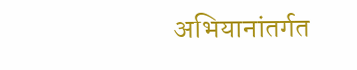अभियानांतर्गत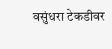वसुंधरा टेकडीवर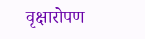वृक्षारोपण